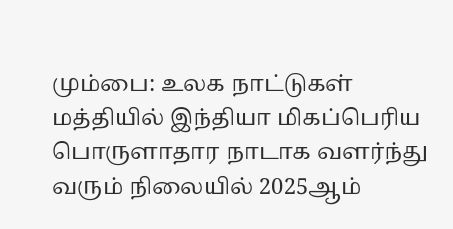மும்பை: உலக நாட்டுகள் மத்தியில் இந்தியா மிகப்பெரிய பொருளாதார நாடாக வளர்ந்து வரும் நிலையில் 2025ஆம்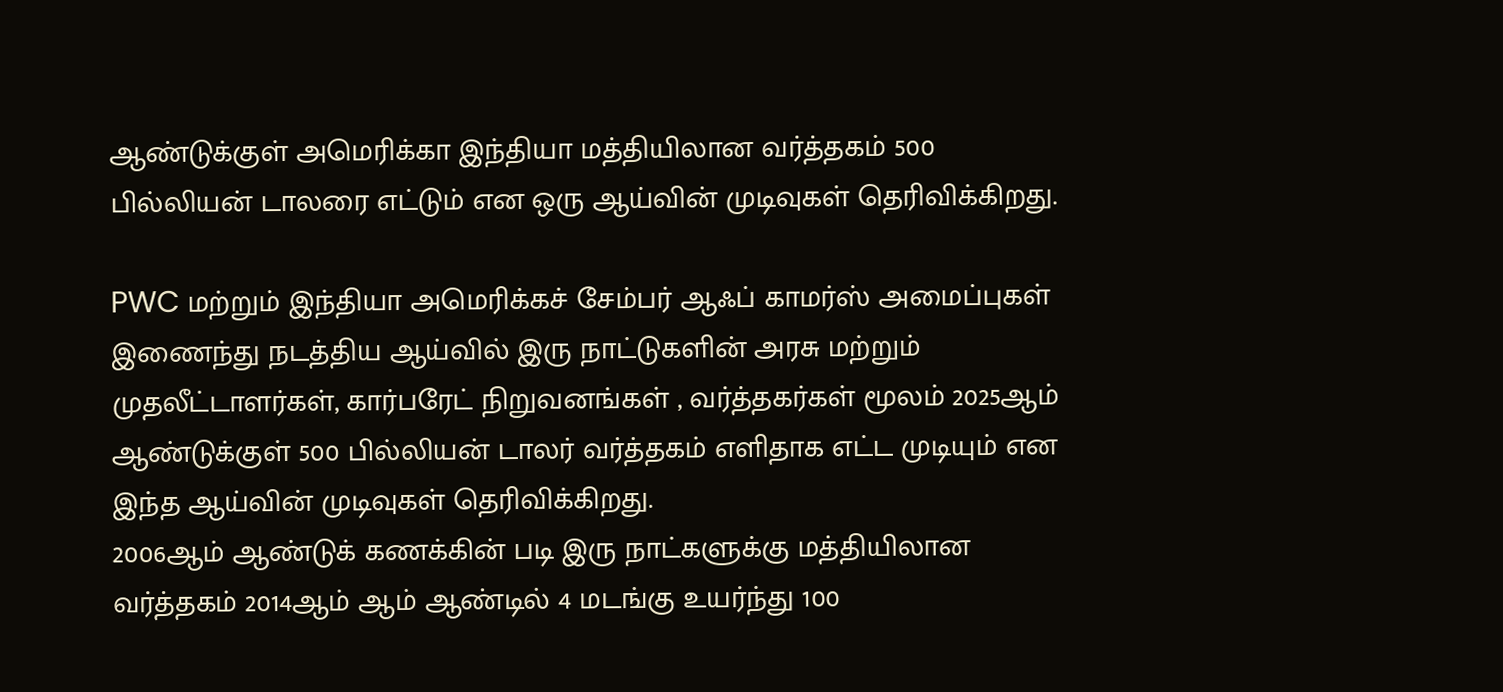ஆண்டுக்குள் அமெரிக்கா இந்தியா மத்தியிலான வர்த்தகம் 500 பில்லியன் டாலரை எட்டும் என ஒரு ஆய்வின் முடிவுகள் தெரிவிக்கிறது.

PWC மற்றும் இந்தியா அமெரிக்கச் சேம்பர் ஆஃப் காமர்ஸ் அமைப்புகள் இணைந்து நடத்திய ஆய்வில் இரு நாட்டுகளின் அரசு மற்றும் முதலீட்டாளர்கள், கார்பரேட் நிறுவனங்கள் , வர்த்தகர்கள் மூலம் 2025ஆம் ஆண்டுக்குள் 500 பில்லியன் டாலர் வர்த்தகம் எளிதாக எட்ட முடியும் என இந்த ஆய்வின் முடிவுகள் தெரிவிக்கிறது.
2006ஆம் ஆண்டுக் கணக்கின் படி இரு நாட்களுக்கு மத்தியிலான வர்த்தகம் 2014ஆம் ஆம் ஆண்டில் 4 மடங்கு உயர்ந்து 100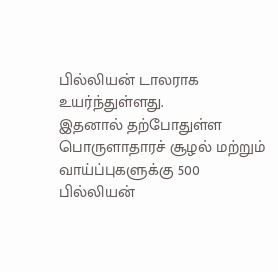பில்லியன் டாலராக உயர்ந்துள்ளது.
இதனால் தற்போதுள்ள பொருளாதாரச் சூழல் மற்றும் வாய்ப்புகளுக்கு 500 பில்லியன்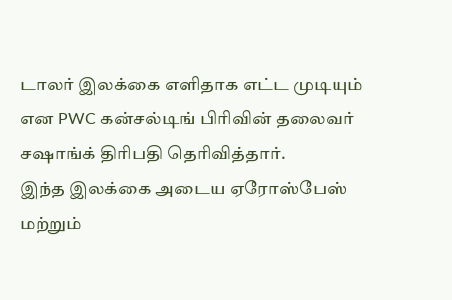டாலர் இலக்கை எளிதாக எட்ட முடியும் என PWC கன்சல்டிங் பிரிவின் தலைவர் சஷாங்க் திரிபதி தெரிவித்தார்.
இந்த இலக்கை அடைய ஏரோஸ்பேஸ் மற்றும்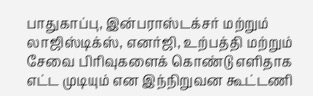பாதுகாப்பு, இன்பராஸ்டக்சர் மற்றும் லாஜிஸ்டிக்ஸ், எனர்ஜி, உற்பத்தி மற்றும் சேவை பிரிவுகளைக் கொண்டு எளிதாக எட்ட முடியும் என இந்நிறுவன கூட்டணி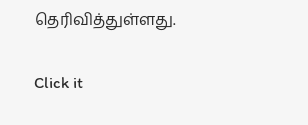தெரிவித்துள்ளது.


Click it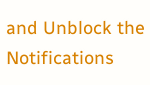and Unblock the Notifications